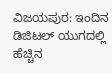ವಿಜಯಪುರ: ಇಂದಿನ ಡಿಜಿಟಲ್ ಯುಗದಲ್ಲಿ ಹೆಚ್ಚಿನ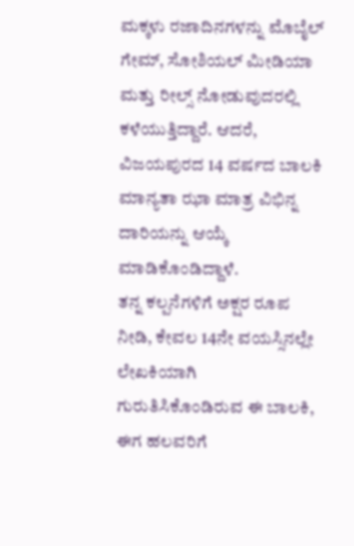ಮಕ್ಕಳು ರಜಾದಿನಗಳನ್ನು ಮೊಬೈಲ್ ಗೇಮ್, ಸೋಶಿಯಲ್ ಮೀಡಿಯಾ ಮತ್ತು ರೀಲ್ಸ್ ನೋಡುವುದರಲ್ಲಿ ಕಳೆಯುತ್ತಿದ್ದಾರೆ. ಆದರೆ, ವಿಜಯಪುರದ 14 ವರ್ಷದ ಬಾಲಕಿ ಮಾನ್ಯತಾ ಝಾ ಮಾತ್ರ ವಿಭಿನ್ನ ದಾರಿಯನ್ನು ಆಯ್ಕೆ ಮಾಡಿಕೊಂಡಿದ್ದಾಳೆ.
ತನ್ನ ಕಲ್ಪನೆಗಳಿಗೆ ಅಕ್ಷರ ರೂಪ ನೀಡಿ, ಕೇವಲ 14ನೇ ವಯಸ್ಸಿನಲ್ಲೇ ಲೇಖಕಿಯಾಗಿ ಗುರುತಿಸಿಕೊಂಡಿರುವ ಈ ಬಾಲಕಿ, ಈಗ ಹಲವರಿಗೆ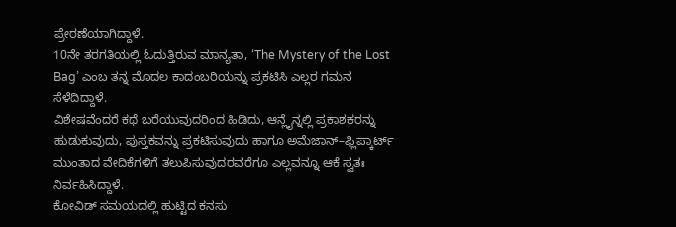ಪ್ರೇರಣೆಯಾಗಿದ್ದಾಳೆ.
10ನೇ ತರಗತಿಯಲ್ಲಿ ಓದುತ್ತಿರುವ ಮಾನ್ಯತಾ, ‘The Mystery of the Lost Bag’ ಎಂಬ ತನ್ನ ಮೊದಲ ಕಾದಂಬರಿಯನ್ನು ಪ್ರಕಟಿಸಿ ಎಲ್ಲರ ಗಮನ ಸೆಳೆದಿದ್ದಾಳೆ.
ವಿಶೇಷವೆಂದರೆ ಕಥೆ ಬರೆಯುವುದರಿಂದ ಹಿಡಿದು, ಆನ್ಲೈನ್ನಲ್ಲಿ ಪ್ರಕಾಶಕರನ್ನು ಹುಡುಕುವುದು, ಪುಸ್ತಕವನ್ನು ಪ್ರಕಟಿಸುವುದು ಹಾಗೂ ಅಮೆಜಾನ್–ಫ್ಲಿಪ್ಕಾರ್ಟ್ ಮುಂತಾದ ವೇದಿಕೆಗಳಿಗೆ ತಲುಪಿಸುವುದರವರೆಗೂ ಎಲ್ಲವನ್ನೂ ಆಕೆ ಸ್ವತಃ ನಿರ್ವಹಿಸಿದ್ದಾಳೆ.
ಕೋವಿಡ್ ಸಮಯದಲ್ಲಿ ಹುಟ್ಟಿದ ಕನಸು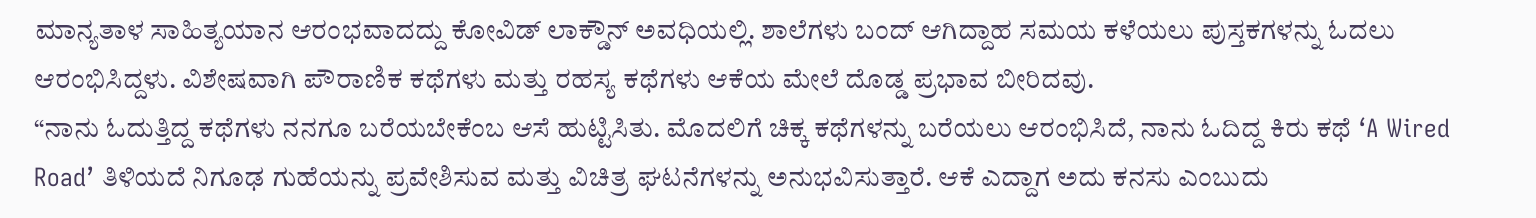ಮಾನ್ಯತಾಳ ಸಾಹಿತ್ಯಯಾನ ಆರಂಭವಾದದ್ದು ಕೋವಿಡ್ ಲಾಕ್ಡೌನ್ ಅವಧಿಯಲ್ಲಿ. ಶಾಲೆಗಳು ಬಂದ್ ಆಗಿದ್ದಾಹ ಸಮಯ ಕಳೆಯಲು ಪುಸ್ತಕಗಳನ್ನು ಓದಲು ಆರಂಭಿಸಿದ್ದಳು. ವಿಶೇಷವಾಗಿ ಪೌರಾಣಿಕ ಕಥೆಗಳು ಮತ್ತು ರಹಸ್ಯ ಕಥೆಗಳು ಆಕೆಯ ಮೇಲೆ ದೊಡ್ಡ ಪ್ರಭಾವ ಬೀರಿದವು.
“ನಾನು ಓದುತ್ತಿದ್ದ ಕಥೆಗಳು ನನಗೂ ಬರೆಯಬೇಕೆಂಬ ಆಸೆ ಹುಟ್ಟಿಸಿತು. ಮೊದಲಿಗೆ ಚಿಕ್ಕ ಕಥೆಗಳನ್ನು ಬರೆಯಲು ಆರಂಭಿಸಿದೆ, ನಾನು ಓದಿದ್ದ ಕಿರು ಕಥೆ ‘A Wired Road’ ತಿಳಿಯದೆ ನಿಗೂಢ ಗುಹೆಯನ್ನು ಪ್ರವೇಶಿಸುವ ಮತ್ತು ವಿಚಿತ್ರ ಘಟನೆಗಳನ್ನು ಅನುಭವಿಸುತ್ತಾರೆ. ಆಕೆ ಎದ್ದಾಗ ಅದು ಕನಸು ಎಂಬುದು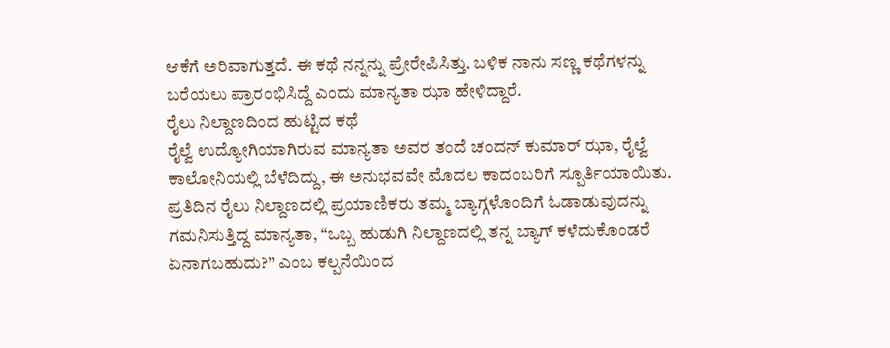ಆಕೆಗೆ ಅರಿವಾಗುತ್ತದೆ. ಈ ಕಥೆ ನನ್ನನ್ನು ಪ್ರೇರೇಪಿಸಿತ್ತು. ಬಳಿಕ ನಾನು ಸಣ್ಣ ಕಥೆಗಳನ್ನು ಬರೆಯಲು ಪ್ರಾರಂಭಿಸಿದ್ದೆ ಎಂದು ಮಾನ್ಯತಾ ಝಾ ಹೇಳಿದ್ದಾರೆ.
ರೈಲು ನಿಲ್ದಾಣದಿಂದ ಹುಟ್ಟಿದ ಕಥೆ
ರೈಲ್ವೆ ಉದ್ಯೋಗಿಯಾಗಿರುವ ಮಾನ್ಯತಾ ಅವರ ತಂದೆ ಚಂದನ್ ಕುಮಾರ್ ಝಾ, ರೈಲ್ವೆ ಕಾಲೋನಿಯಲ್ಲಿ ಬೆಳೆದಿದ್ದು, ಈ ಅನುಭವವೇ ಮೊದಲ ಕಾದಂಬರಿಗೆ ಸ್ಪೂರ್ತಿಯಾಯಿತು.
ಪ್ರತಿದಿನ ರೈಲು ನಿಲ್ದಾಣದಲ್ಲಿ ಪ್ರಯಾಣಿಕರು ತಮ್ಮ ಬ್ಯಾಗ್ಗಳೊಂದಿಗೆ ಓಡಾಡುವುದನ್ನು ಗಮನಿಸುತ್ತಿದ್ದ ಮಾನ್ಯತಾ, “ಒಬ್ಬ ಹುಡುಗಿ ನಿಲ್ದಾಣದಲ್ಲಿ ತನ್ನ ಬ್ಯಾಗ್ ಕಳೆದುಕೊಂಡರೆ ಏನಾಗಬಹುದು?” ಎಂಬ ಕಲ್ಪನೆಯಿಂದ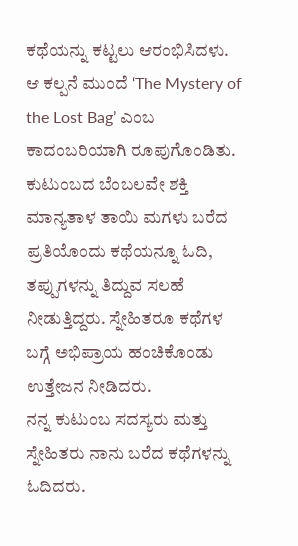ಕಥೆಯನ್ನು ಕಟ್ಟಲು ಆರಂಭಿಸಿದಳು. ಆ ಕಲ್ಪನೆ ಮುಂದೆ ‘The Mystery of the Lost Bag’ ಎಂಬ ಕಾದಂಬರಿಯಾಗಿ ರೂಪುಗೊಂಡಿತು.
ಕುಟುಂಬದ ಬೆಂಬಲವೇ ಶಕ್ತಿ
ಮಾನ್ಯತಾಳ ತಾಯಿ ಮಗಳು ಬರೆದ ಪ್ರತಿಯೊಂದು ಕಥೆಯನ್ನೂ ಓದಿ, ತಪ್ಪುಗಳನ್ನು ತಿದ್ದುವ ಸಲಹೆ ನೀಡುತ್ತಿದ್ದರು. ಸ್ನೇಹಿತರೂ ಕಥೆಗಳ ಬಗ್ಗೆ ಅಭಿಪ್ರಾಯ ಹಂಚಿಕೊಂಡು ಉತ್ತೇಜನ ನೀಡಿದರು.
ನನ್ನ ಕುಟುಂಬ ಸದಸ್ಯರು ಮತ್ತು ಸ್ನೇಹಿತರು ನಾನು ಬರೆದ ಕಥೆಗಳನ್ನು ಓದಿದರು.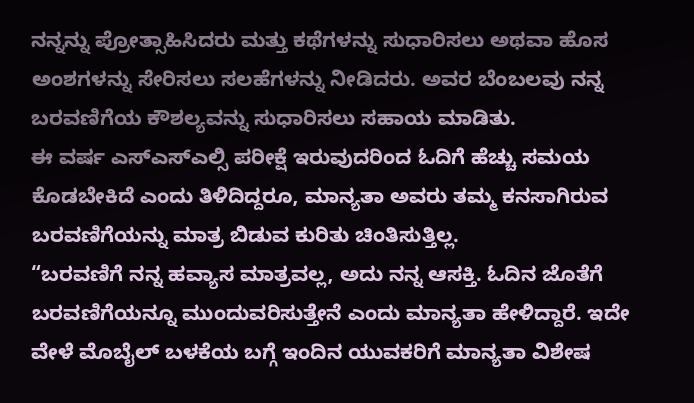ನನ್ನನ್ನು ಪ್ರೋತ್ಸಾಹಿಸಿದರು ಮತ್ತು ಕಥೆಗಳನ್ನು ಸುಧಾರಿಸಲು ಅಥವಾ ಹೊಸ ಅಂಶಗಳನ್ನು ಸೇರಿಸಲು ಸಲಹೆಗಳನ್ನು ನೀಡಿದರು. ಅವರ ಬೆಂಬಲವು ನನ್ನ ಬರವಣಿಗೆಯ ಕೌಶಲ್ಯವನ್ನು ಸುಧಾರಿಸಲು ಸಹಾಯ ಮಾಡಿತು.
ಈ ವರ್ಷ ಎಸ್ಎಸ್ಎಲ್ಸಿ ಪರೀಕ್ಷೆ ಇರುವುದರಿಂದ ಓದಿಗೆ ಹೆಚ್ಚು ಸಮಯ ಕೊಡಬೇಕಿದೆ ಎಂದು ತಿಳಿದಿದ್ದರೂ, ಮಾನ್ಯತಾ ಅವರು ತಮ್ಮ ಕನಸಾಗಿರುವ ಬರವಣಿಗೆಯನ್ನು ಮಾತ್ರ ಬಿಡುವ ಕುರಿತು ಚಿಂತಿಸುತ್ತಿಲ್ಲ.
“ಬರವಣಿಗೆ ನನ್ನ ಹವ್ಯಾಸ ಮಾತ್ರವಲ್ಲ, ಅದು ನನ್ನ ಆಸಕ್ತಿ. ಓದಿನ ಜೊತೆಗೆ ಬರವಣಿಗೆಯನ್ನೂ ಮುಂದುವರಿಸುತ್ತೇನೆ ಎಂದು ಮಾನ್ಯತಾ ಹೇಳಿದ್ದಾರೆ. ಇದೇ ವೇಳೆ ಮೊಬೈಲ್ ಬಳಕೆಯ ಬಗ್ಗೆ ಇಂದಿನ ಯುವಕರಿಗೆ ಮಾನ್ಯತಾ ವಿಶೇಷ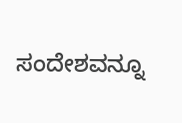ಸಂದೇಶವನ್ನೂ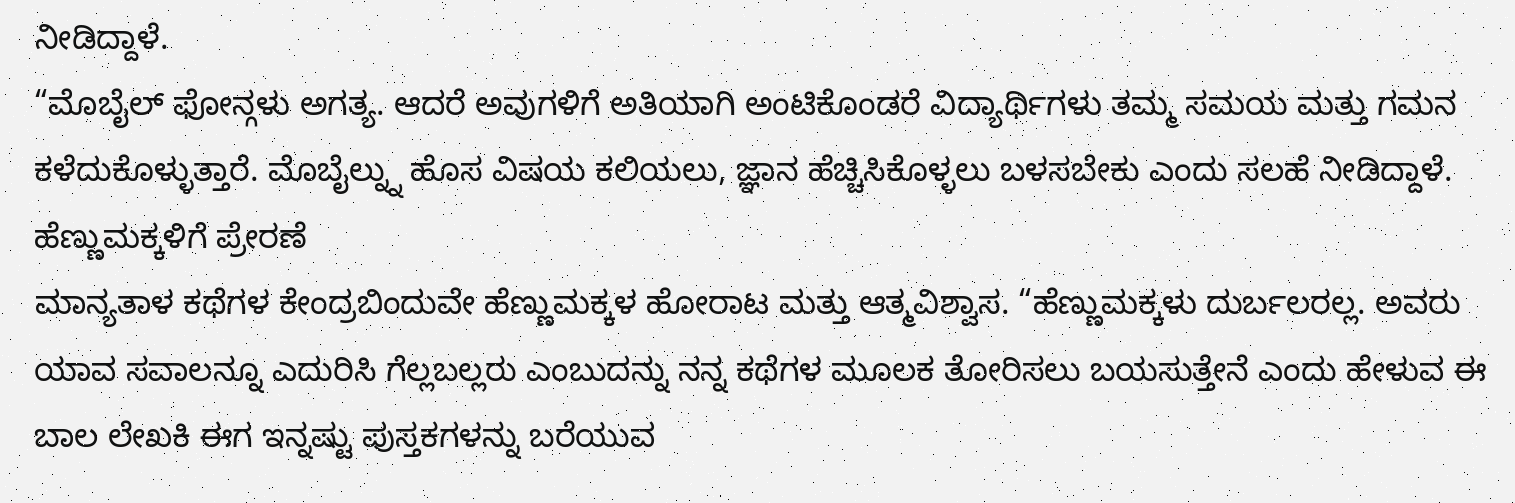ನೀಡಿದ್ದಾಳೆ.
“ಮೊಬೈಲ್ ಫೋನ್ಗಳು ಅಗತ್ಯ. ಆದರೆ ಅವುಗಳಿಗೆ ಅತಿಯಾಗಿ ಅಂಟಿಕೊಂಡರೆ ವಿದ್ಯಾರ್ಥಿಗಳು ತಮ್ಮ ಸಮಯ ಮತ್ತು ಗಮನ ಕಳೆದುಕೊಳ್ಳುತ್ತಾರೆ. ಮೊಬೈಲ್ನ್ನು ಹೊಸ ವಿಷಯ ಕಲಿಯಲು, ಜ್ಞಾನ ಹೆಚ್ಚಿಸಿಕೊಳ್ಳಲು ಬಳಸಬೇಕು ಎಂದು ಸಲಹೆ ನೀಡಿದ್ದಾಳೆ.
ಹೆಣ್ಣುಮಕ್ಕಳಿಗೆ ಪ್ರೇರಣೆ
ಮಾನ್ಯತಾಳ ಕಥೆಗಳ ಕೇಂದ್ರಬಿಂದುವೇ ಹೆಣ್ಣುಮಕ್ಕಳ ಹೋರಾಟ ಮತ್ತು ಆತ್ಮವಿಶ್ವಾಸ. “ಹೆಣ್ಣುಮಕ್ಕಳು ದುರ್ಬಲರಲ್ಲ. ಅವರು ಯಾವ ಸವಾಲನ್ನೂ ಎದುರಿಸಿ ಗೆಲ್ಲಬಲ್ಲರು ಎಂಬುದನ್ನು ನನ್ನ ಕಥೆಗಳ ಮೂಲಕ ತೋರಿಸಲು ಬಯಸುತ್ತೇನೆ ಎಂದು ಹೇಳುವ ಈ ಬಾಲ ಲೇಖಕಿ ಈಗ ಇನ್ನಷ್ಟು ಪುಸ್ತಕಗಳನ್ನು ಬರೆಯುವ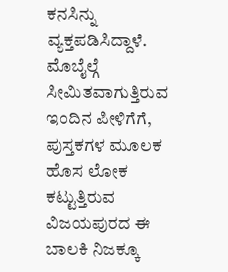ಕನಸಿನ್ನು ವ್ಯಕ್ತಪಡಿಸಿದ್ದಾಳೆ.
ಮೊಬೈಲ್ಗೆ ಸೀಮಿತವಾಗುತ್ತಿರುವ ಇಂದಿನ ಪೀಳಿಗೆಗೆ, ಪುಸ್ತಕಗಳ ಮೂಲಕ ಹೊಸ ಲೋಕ ಕಟ್ಟುತ್ತಿರುವ ವಿಜಯಪುರದ ಈ ಬಾಲಕಿ ನಿಜಕ್ಕೂ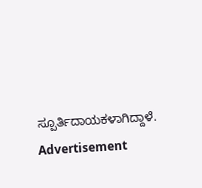ಸ್ಪೂರ್ತಿದಾಯಕಳಾಗಿದ್ದಾಳೆ.
Advertisement